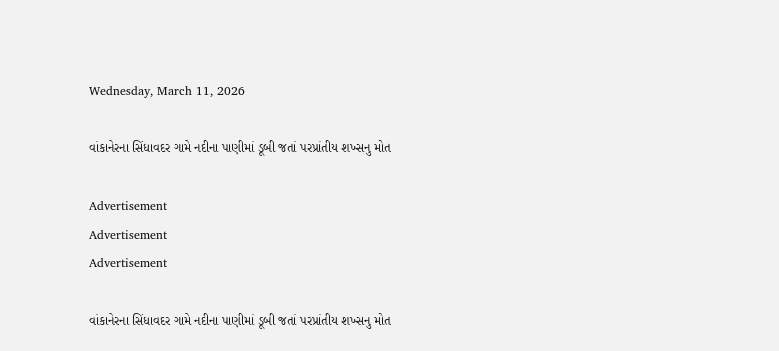Wednesday, March 11, 2026

વાંકાનેરના સિંધાવદર ગામે નદીના પાણીમાં ડૂબી જતાં પરપ્રાંતીય શખ્સનુ મોત

Advertisement
Advertisement
Advertisement

વાંકાનેરના સિંધાવદર ગામે નદીના પાણીમાં ડૂબી જતાં પરપ્રાંતીય શખ્સનુ મોત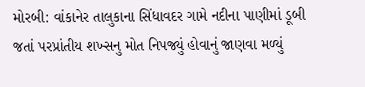મોરબી: વાંકાનેર તાલુકાના સિંધાવદર ગામે નદીના પાણીમાં ડૂબી જતાં પરપ્રાંતીય શખ્સનુ મોત નિપજ્યું હોવાનું જાણવા મળ્યું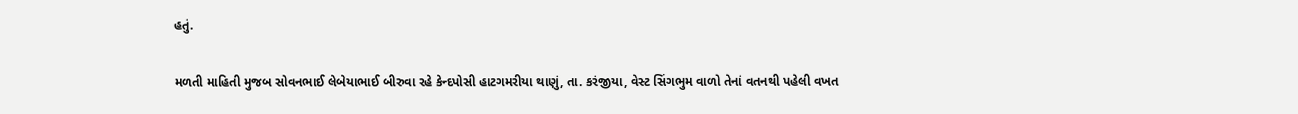હતું.

મળતી માહિતી મુજબ સોવનભાઈ લેબેયાભાઈ બીરુવા રહે કેન્દપોસી હાટગમરીયા થાણું, તા. કરંજીયા, વેસ્ટ સિંગભુમ વાળો તેનાં વતનથી પહેલી વખત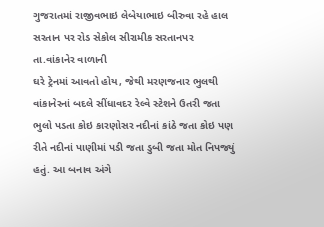ગુજરાતમાં રાજીવભાઇ લેબેયાભાઇ બીરુવા રહે હાલ સરતાન પર રોડ સેકોલ સીરામીક સરતાનપર તા.વાંકાનેર વાળાની
ઘરે ટ્રેનમાં આવતો હોય, જેથી મરણજનાર ભુલથી વાંકાનેરનાં બદલે સીંધાવદર રેલ્વે સ્ટેશને ઉતરી જતા ભુલો પડતા કોઇ કારણોસર નદીનાં કાંઠે જતા કોઇ પણ રીતે નદીનાં પાણીમાં પડી જતા ડુબી જતા મોત નિપજ્યું હતું. આ બનાવ અંગે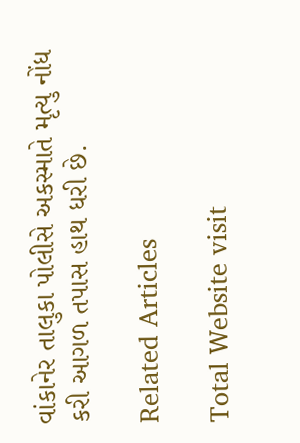વાંકાનેર તાલુકા પોલીસે અકસ્માતે મૃત્યુ નોંધ કરી આગળ તપાસ હાથ ધરી છે.

Related Articles

Total Website visit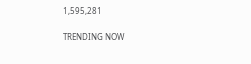1,595,281

TRENDING NOW